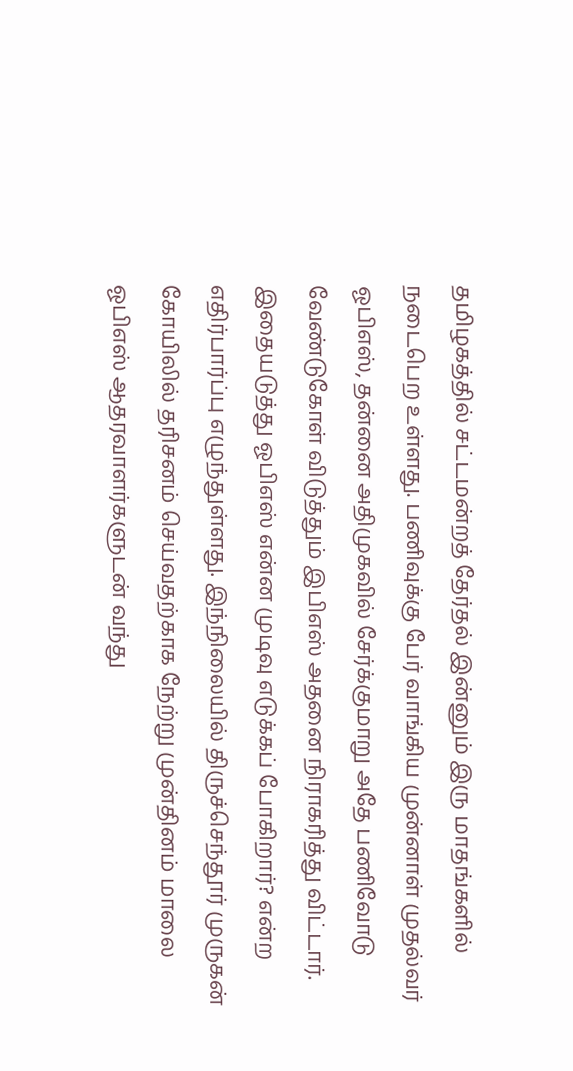தமிழகத்தில் சட்டமன்றத் தேர்தல் இன்னும் இரு மாதங்களில் நடைபெற உள்ளது. பணிவுக்கு பேர் வாங்கிய முன்னாள் முதல்வர் ஓபிஎஸ், தன்னை அதிமுகவில் சேர்க்குமாறு அதே பணிவோடு வேண்டுகோள் விடுத்தும் இபிஎஸ் அதனை நிராகரித்து விட்டார். இதையடுத்து ஓபிஎஸ் என்ன முடிவு எடுக்கப் போகிறார்? என்ற எதிர்பார்ப்பு எழுந்துள்ளது. இந்நிலையில் திருச்செந்தூர் முருகன் கோயிலில் தரிசனம் செய்வதற்காக நேற்று முன்தினம் மாலை ஓபிஎஸ் ஆதரவாளர்களுடன் வந்து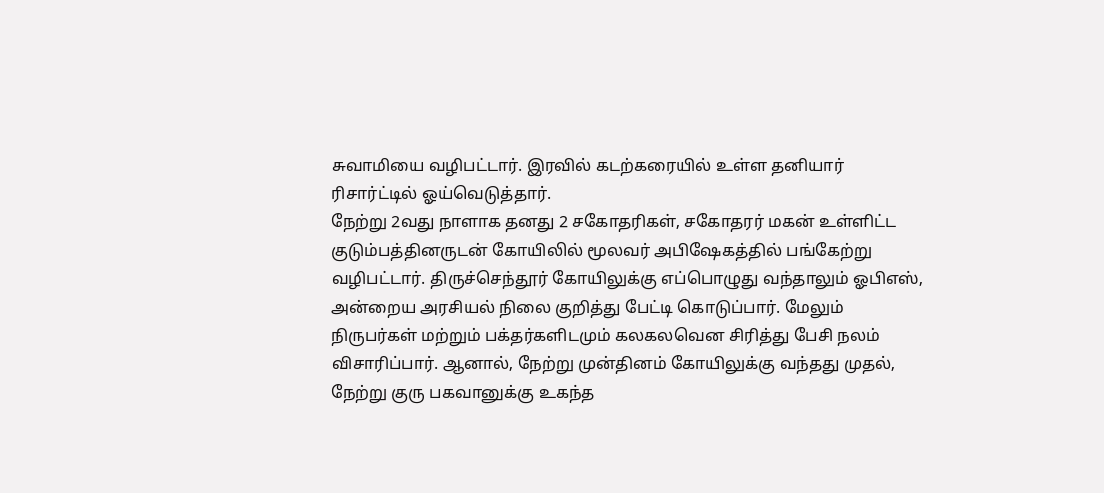சுவாமியை வழிபட்டார். இரவில் கடற்கரையில் உள்ள தனியார் ரிசார்ட்டில் ஓய்வெடுத்தார்.
நேற்று 2வது நாளாக தனது 2 சகோதரிகள், சகோதரர் மகன் உள்ளிட்ட குடும்பத்தினருடன் கோயிலில் மூலவர் அபிஷேகத்தில் பங்கேற்று வழிபட்டார். திருச்செந்தூர் கோயிலுக்கு எப்பொழுது வந்தாலும் ஓபிஎஸ், அன்றைய அரசியல் நிலை குறித்து பேட்டி கொடுப்பார். மேலும் நிருபர்கள் மற்றும் பக்தர்களிடமும் கலகலவென சிரித்து பேசி நலம் விசாரிப்பார். ஆனால், நேற்று முன்தினம் கோயிலுக்கு வந்தது முதல், நேற்று குரு பகவானுக்கு உகந்த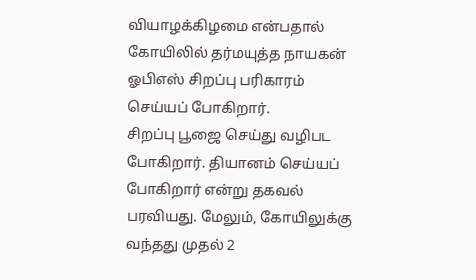வியாழக்கிழமை என்பதால் கோயிலில் தர்மயுத்த நாயகன் ஓபிஎஸ் சிறப்பு பரிகாரம் செய்யப் போகிறார்.
சிறப்பு பூஜை செய்து வழிபட போகிறார். தியானம் செய்யப் போகிறார் என்று தகவல் பரவியது. மேலும், கோயிலுக்கு வந்தது முதல் 2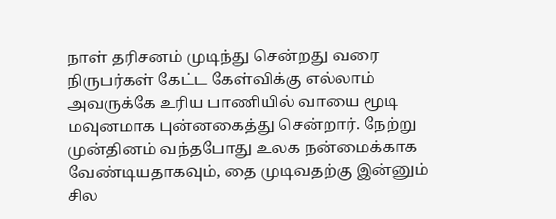நாள் தரிசனம் முடிந்து சென்றது வரை நிருபர்கள் கேட்ட கேள்விக்கு எல்லாம் அவருக்கே உரிய பாணியில் வாயை மூடி மவுனமாக புன்னகைத்து சென்றார். நேற்று முன்தினம் வந்தபோது உலக நன்மைக்காக வேண்டியதாகவும், தை முடிவதற்கு இன்னும் சில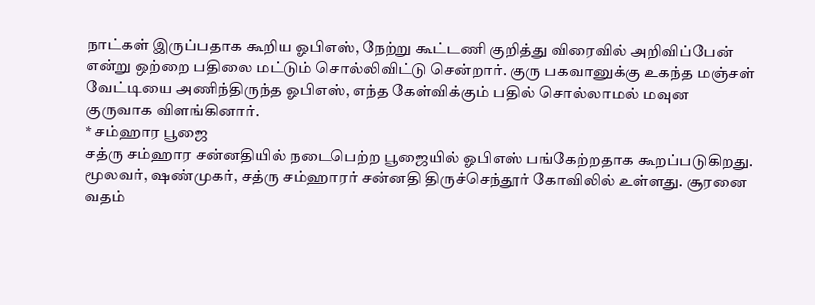நாட்கள் இருப்பதாக கூறிய ஓபிஎஸ், நேற்று கூட்டணி குறித்து விரைவில் அறிவிப்பேன் என்று ஒற்றை பதிலை மட்டும் சொல்லிவிட்டு சென்றார். குரு பகவானுக்கு உகந்த மஞ்சள் வேட்டியை அணிந்திருந்த ஓபிஎஸ், எந்த கேள்விக்கும் பதில் சொல்லாமல் மவுன குருவாக விளங்கினார்.
* சம்ஹார பூஜை
சத்ரு சம்ஹார சன்னதியில் நடைபெற்ற பூஜையில் ஓபிஎஸ் பங்கேற்றதாக கூறப்படுகிறது. மூலவர், ஷண்முகர், சத்ரு சம்ஹாரர் சன்னதி திருச்செந்தூர் கோவிலில் உள்ளது. சூரனை வதம்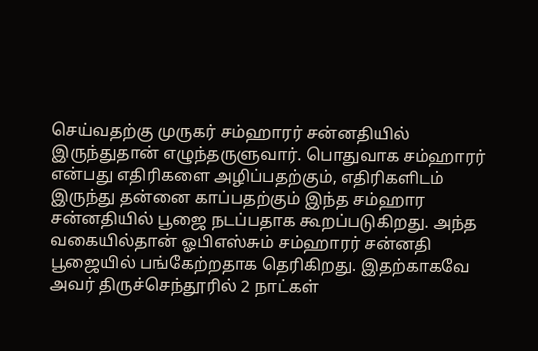செய்வதற்கு முருகர் சம்ஹாரர் சன்னதியில் இருந்துதான் எழுந்தருளுவார். பொதுவாக சம்ஹாரர் என்பது எதிரிகளை அழிப்பதற்கும், எதிரிகளிடம் இருந்து தன்னை காப்பதற்கும் இந்த சம்ஹார சன்னதியில் பூஜை நடப்பதாக கூறப்படுகிறது. அந்த வகையில்தான் ஓபிஎஸ்சும் சம்ஹாரர் சன்னதி பூஜையில் பங்கேற்றதாக தெரிகிறது. இதற்காகவே அவர் திருச்செந்தூரில் 2 நாட்கள்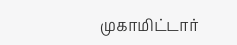முகாமிட்டார்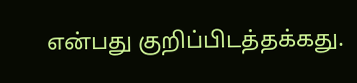என்பது குறிப்பிடத்தக்கது.